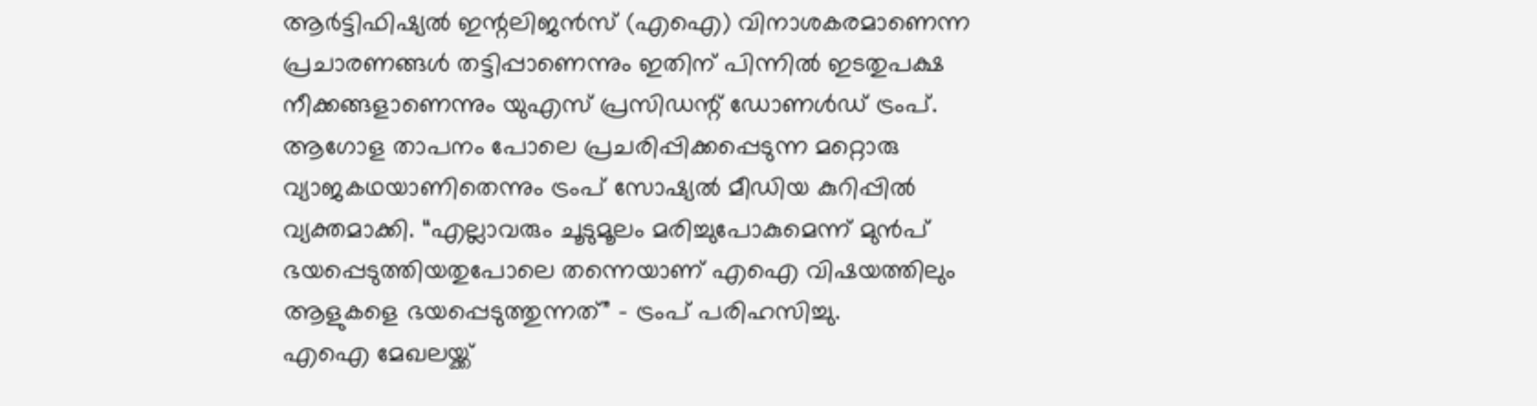ആർട്ടിഫിഷ്യൽ ഇന്റലിജൻസ് (എഐ) വിനാശകരമാണെന്ന പ്രചാരണങ്ങൾ തട്ടിപ്പാണെന്നും ഇതിന് പിന്നിൽ ഇടതുപക്ഷ നീക്കങ്ങളാണെന്നും യുഎസ് പ്രസിഡന്റ് ഡോണൾഡ് ട്രംപ്. ആഗോള താപനം പോലെ പ്രചരിപ്പിക്കപ്പെടുന്ന മറ്റൊരു വ്യാജകഥയാണിതെന്നും ട്രംപ് സോഷ്യൽ മീഡിയ കുറിപ്പിൽ വ്യക്തമാക്കി. “എല്ലാവരും ചൂടുമൂലം മരിച്ചുപോകുമെന്ന് മുൻപ് ഭയപ്പെടുത്തിയതുപോലെ തന്നെയാണ് എഐ വിഷയത്തിലും ആളുകളെ ഭയപ്പെടുത്തുന്നത്” – ട്രംപ് പരിഹസിച്ചു.
എഐ മേഖലയ്ക്ക്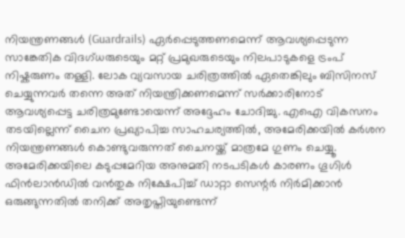നിയന്ത്രണങ്ങൾ (Guardrails) ഏർപ്പെടുത്തണമെന്ന് ആവശ്യപ്പെടുന്ന സാങ്കേതിക വിദഗ്ധരുടെയും മറ്റ് പ്രമുഖരുടെയും നിലപാടുകളെ ട്രംപ് നിഷ്കരുണം തള്ളി. ലോക വ്യവസായ ചരിത്രത്തിൽ ഏതെങ്കിലും ബിസിനസ് ചെയ്യുന്നവർ തന്നെ അത് നിയന്ത്രിക്കണമെന്ന് സർക്കാരിനോട് ആവശ്യപ്പെട്ട ചരിത്രമുണ്ടോയെന്ന് അദ്ദേഹം ചോദിച്ചു. എഐ വികസനം തടയില്ലെന്ന് ചൈന പ്രഖ്യാപിച്ച സാഹചര്യത്തിൽ, അമേരിക്കയിൽ കർശന നിയന്ത്രണങ്ങൾ കൊണ്ടുവരുന്നത് ചൈനയ്ക്ക് മാത്രമേ ഗുണം ചെയ്യൂ.
അമേരിക്കയിലെ കടുപ്പമേറിയ അനുമതി നടപടികൾ കാരണം ഗൂഗിൾ ഫിൻലാൻഡിൽ വൻതുക നിക്ഷേപിച്ച് ഡാറ്റാ സെന്റർ നിർമിക്കാൻ ഒരുങ്ങുന്നതിൽ തനിക്ക് അതൃപ്തിയുണ്ടെന്ന്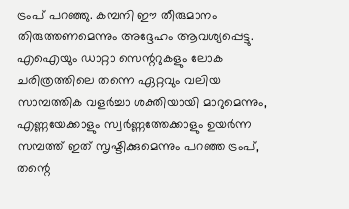ട്രംപ് പറഞ്ഞു. കമ്പനി ഈ തീരുമാനം തിരുത്തണമെന്നും അദ്ദേഹം ആവശ്യപ്പെട്ടു. എഐയും ഡാറ്റാ സെന്ററുകളും ലോക ചരിത്രത്തിലെ തന്നെ ഏറ്റവും വലിയ സാമ്പത്തിക വളർച്ചാ ശക്തിയായി മാറുമെന്നും, എണ്ണയേക്കാളും സ്വർണ്ണത്തേക്കാളും ഉയർന്ന സമ്പത്ത് ഇത് സൃഷ്ടിക്കുമെന്നും പറഞ്ഞ ട്രംപ്, തന്റെ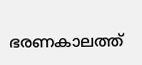ഭരണകാലത്ത്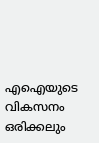എഐയുടെ വികസനം ഒരിക്കലും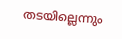തടയില്ലെന്നും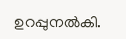ഉറപ്പുനൽകി.